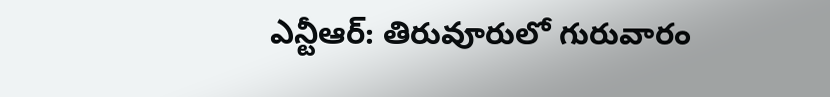ఎన్టీఆర్: తిరువూరులో గురువారం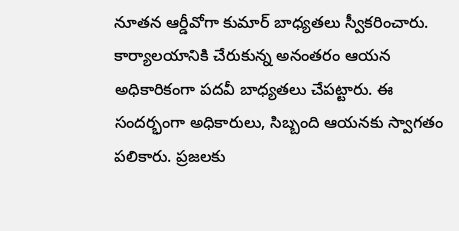నూతన ఆర్డీవోగా కుమార్ బాధ్యతలు స్వీకరించారు. కార్యాలయానికి చేరుకున్న అనంతరం ఆయన అధికారికంగా పదవీ బాధ్యతలు చేపట్టారు. ఈ సందర్భంగా అధికారులు, సిబ్బంది ఆయనకు స్వాగతం పలికారు. ప్రజలకు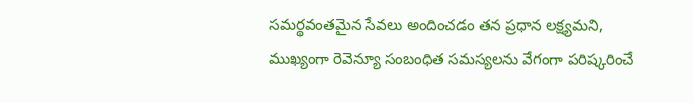సమర్థవంతమైన సేవలు అందించడం తన ప్రధాన లక్ష్యమని, ముఖ్యంగా రెవెన్యూ సంబంధిత సమస్యలను వేగంగా పరిష్కరించే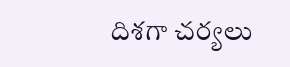దిశగా చర్యలు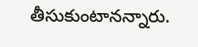తీసుకుంటానన్నారు.